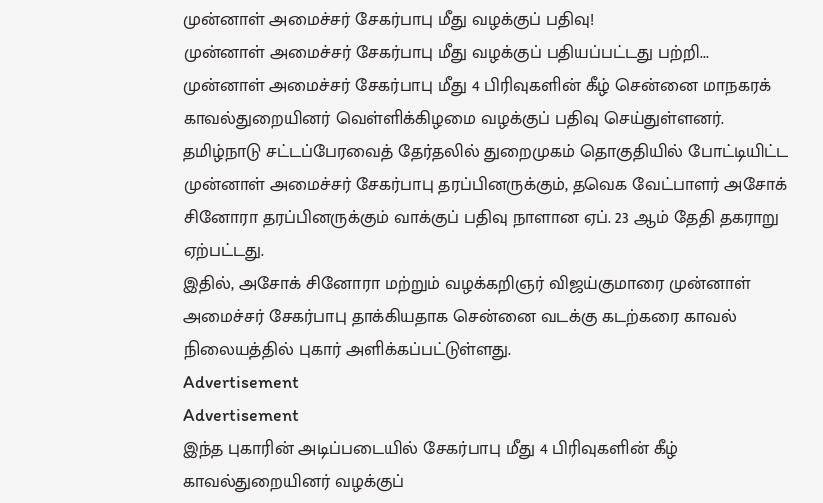முன்னாள் அமைச்சர் சேகர்பாபு மீது வழக்குப் பதிவு!
முன்னாள் அமைச்சர் சேகர்பாபு மீது வழக்குப் பதியப்பட்டது பற்றி...
முன்னாள் அமைச்சர் சேகர்பாபு மீது 4 பிரிவுகளின் கீழ் சென்னை மாநகரக் காவல்துறையினர் வெள்ளிக்கிழமை வழக்குப் பதிவு செய்துள்ளனர்.
தமிழ்நாடு சட்டப்பேரவைத் தேர்தலில் துறைமுகம் தொகுதியில் போட்டியிட்ட முன்னாள் அமைச்சர் சேகர்பாபு தரப்பினருக்கும், தவெக வேட்பாளர் அசோக் சினோரா தரப்பினருக்கும் வாக்குப் பதிவு நாளான ஏப். 23 ஆம் தேதி தகராறு ஏற்பட்டது.
இதில், அசோக் சினோரா மற்றும் வழக்கறிஞர் விஜய்குமாரை முன்னாள் அமைச்சர் சேகர்பாபு தாக்கியதாக சென்னை வடக்கு கடற்கரை காவல் நிலையத்தில் புகார் அளிக்கப்பட்டுள்ளது.
Advertisement
Advertisement
இந்த புகாரின் அடிப்படையில் சேகர்பாபு மீது 4 பிரிவுகளின் கீழ் காவல்துறையினர் வழக்குப்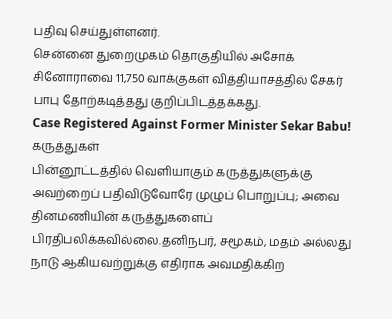பதிவு செய்துள்ளனர்.
சென்னை துறைமுகம் தொகுதியில் அசோக் சினோராவை 11,750 வாக்குகள் வித்தியாசத்தில் சேகர் பாபு தோற்கடித்தது குறிப்பிடத்தக்கது.
Case Registered Against Former Minister Sekar Babu!
கருத்துகள்
பின்னூட்டத்தில் வெளியாகும் கருத்துகளுக்கு அவற்றைப் பதிவிடுவோரே முழுப் பொறுப்பு; அவை தினமணியின் கருத்துகளைப் பிரதிபலிக்கவில்லை.தனிநபர், சமூகம், மதம் அல்லது நாடு ஆகியவற்றுக்கு எதிராக அவமதிக்கிற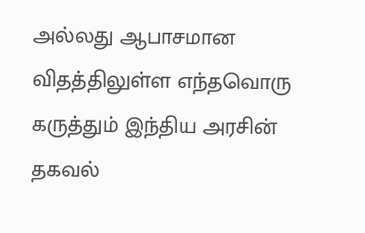அல்லது ஆபாசமான விதத்திலுள்ள எந்தவொரு கருத்தும் இந்திய அரசின் தகவல்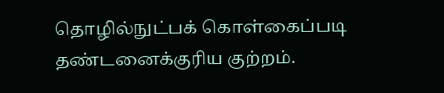தொழில்நுட்பக் கொள்கைப்படி தண்டனைக்குரிய குற்றம்.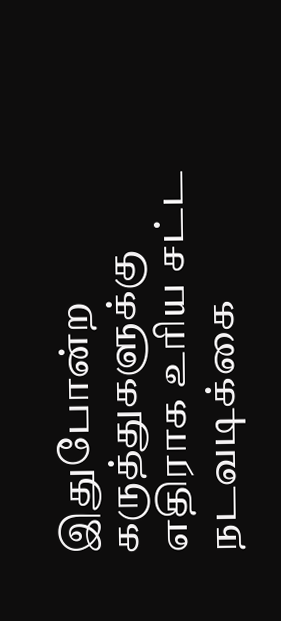இதுபோன்ற கருத்துகளுக்கு எதிராக உரிய சட்ட நடவடிக்கை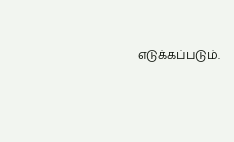எடுக்கப்படும்.